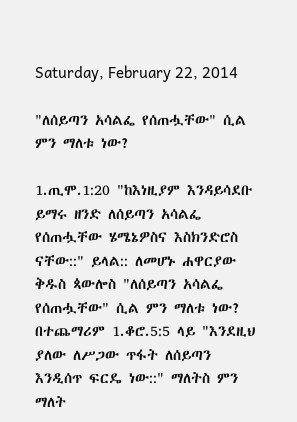Saturday, February 22, 2014

"ለሰይጣን አሳልፌ የሰጠሗቸው" ሲል ምን ማለቱ ነው?

1.ጢሞ.1:20 "ከእነዚያም እንዳይሳደቡ ይማሩ ዘንድ ለሰይጣን አሳልፌ የሰጠሗቸው ሄሜኔዎስና እስክንድሮስ ናቸው::" ይላል:: ለመሆኑ ሐዋርያው ቅዱስ ጳውሎስ "ለሰይጣን አሳልፌ የሰጠሗቸው" ሲል ምን ማለቱ ነው? በተጨማሪም 1.ቆሮ.5:5 ላይ "እንደዚህ ያለው ለሥጋው ጥፋት ለሰይጣን እንዲሰጥ ፍርዴ ነው::" ማለትስ ምን ማለት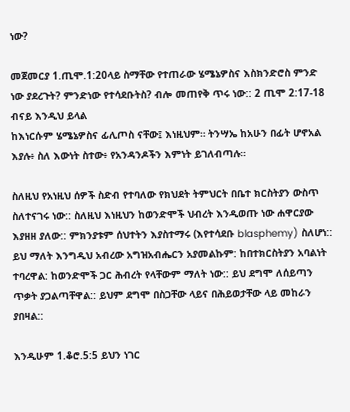ነው?

መጀመርያ 1.ጢሞ.1:20ላይ ስማቸው የተጠራው ሄሜኔዎስና እስክንድሮስ ምንድ ነው ያደረጉት? ምንድነው የተሳደቡትስ? ብሎ መጠየቅ ጥሩ ነው:: 2 ጢሞ 2:17-18 ብናይ እንዲህ ይላል
ከእነርሱም ሄሜኔዎስና ፊሊጦስ ናቸው፤ እነዚህም። ትንሣኤ ከአሁን በፊት ሆኖአል እያሉ፥ ስለ እውነት ስተው፥ የአንዳንዶችን እምነት ይገለብጣሉ።

ስለዚህ የአነዚህ ሰዎች ስድብ የተባለው የክህደት ትምህርት በቤተ ክርስትያን ውስጥ ስለተናገሩ ነው:: ስለዚህ እነዚህን ከወንድሞች ህብረት እንዲወጡ ነው ሐዋርያው እያዘዘ ያለው:: ምክንያቱም ሰህተትን እያስተማሩ (እየተሳደቡ blasphemy) ስለሆነ:: ይህ ማለት እንግዲህ አብረው አግዝአብሔርን አያመልኩም: ከበተክርስትያን አባልነት ተባረዋል: ከወንድሞች ጋር ሕብረት የላቸውም ማለት ነው:: ይህ ደግሞ ለሰይጣን ጥቃት ያጋልጣቸዋል:: ይህም ደግሞ በስጋቸው ላይና በሕይወታቸው ላይ መከራን ያበዛል::

እንዲሁም 1.ቆሮ.5:5 ይህን ነገር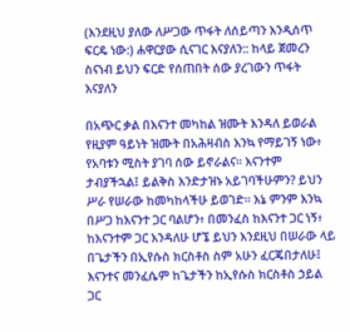(እንደዚህ ያለው ለሥጋው ጥፋት ለሰይጣን እንዲሰጥ ፍርዴ ነው:) ሐዋርያው ሲናገር እናያለን:: ከላይ ጀመረን ስናነብ ይህን ፍርድ የሰጠበት ሰው ያረገውን ጥፋት እናያለን

በአጭር ቃል በእናንተ መካከል ዝሙት እንዳለ ይወራል የዚያም ዓይነት ዝሙት በአሕዛብስ እንኳ የማይገኝ ነው፥ የአባቱን ሚስት ያገባ ሰው ይኖራልና። እናንተም ታብያችኋል፤ ይልቅስ እንድታዝኑ አይገባችሁምን? ይህን ሥራ የሠራው ከመካከላችሁ ይወገድ። እኔ ምንም እንኳ በሥጋ ከእናንተ ጋር ባልሆን፥ በመንፈስ ከእናንተ ጋር ነኝ፥ ከእናንተም ጋር እንዳለሁ ሆኜ ይህን እንደዚህ በሠራው ላይ በጌታችን በኢየሱስ ክርስቶስ ስም አሁን ፈርጄበታለሁ፤ እናንተና መንፈሴም ከጌታችን ከኢየሱስ ክርስቶስ ኃይል ጋር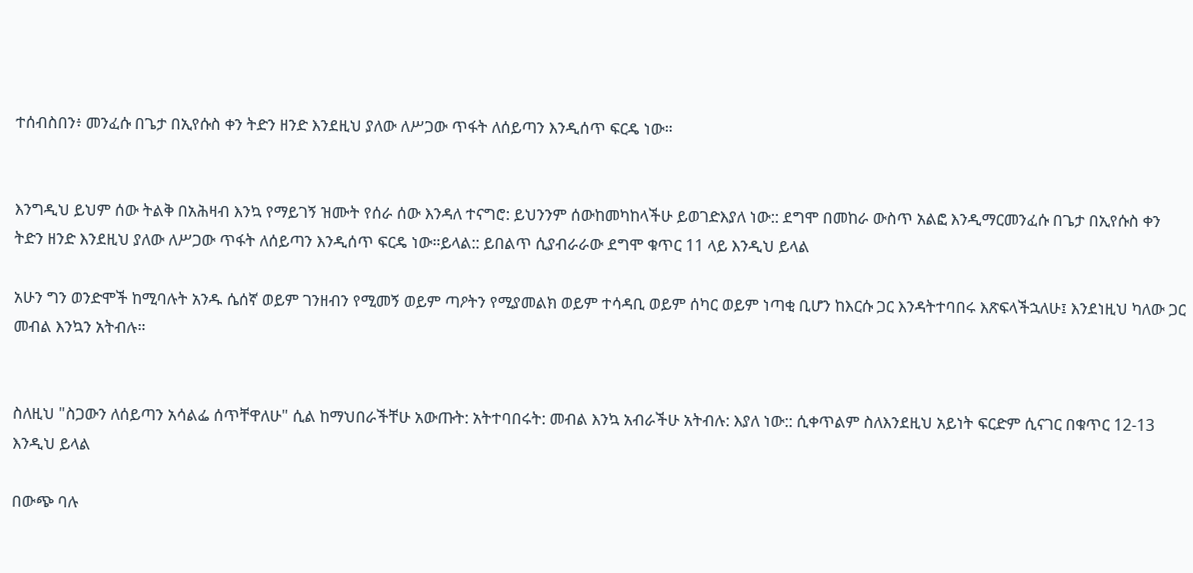ተሰብስበን፥ መንፈሱ በጌታ በኢየሱስ ቀን ትድን ዘንድ እንደዚህ ያለው ለሥጋው ጥፋት ለሰይጣን እንዲሰጥ ፍርዴ ነው።


እንግዲህ ይህም ሰው ትልቅ በአሕዛብ እንኳ የማይገኝ ዝሙት የሰራ ሰው እንዳለ ተናግሮ: ይህንንም ሰውከመካከላችሁ ይወገድእያለ ነው:: ደግሞ በመከራ ውስጥ አልፎ እንዲማርመንፈሱ በጌታ በኢየሱስ ቀን ትድን ዘንድ እንደዚህ ያለው ለሥጋው ጥፋት ለሰይጣን እንዲሰጥ ፍርዴ ነው።ይላል:: ይበልጥ ሲያብራራው ደግሞ ቁጥር 11 ላይ እንዲህ ይላል

አሁን ግን ወንድሞች ከሚባሉት አንዱ ሴሰኛ ወይም ገንዘብን የሚመኝ ወይም ጣዖትን የሚያመልክ ወይም ተሳዳቢ ወይም ሰካር ወይም ነጣቂ ቢሆን ከእርሱ ጋር እንዳትተባበሩ እጽፍላችኋለሁ፤ እንደነዚህ ካለው ጋር መብል እንኳን አትብሉ።


ስለዚህ "ስጋውን ለሰይጣን አሳልፌ ሰጥቸዋለሁ" ሲል ከማህበራችቸሁ አውጡት: አትተባበሩት: መብል እንኳ አብራችሁ አትብሉ: እያለ ነው:: ሲቀጥልም ስለእንደዚህ አይነት ፍርድም ሲናገር በቁጥር 12-13 እንዲህ ይላል

በውጭ ባሉ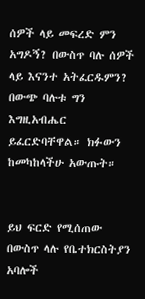ሰዎች ላይ መፍረድ ምን አግዶኝ? በውስጥ ባሉ ሰዎች ላይ እናንተ አትፈርዱምን? በውጭ ባሉቱ ግን እግዚአብሔር ይፈርድባቸዋል። ክፉውን ከመካከላችሁ አውጡት።


ይህ ፍርድ የሚሰጠው በውስጥ ላሉ የቤተክርስትያን አባሎች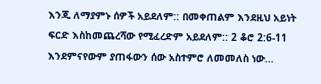እንጂ ለማያምኑ ሰዎች አይደለም:: በመቀጠልም እንደዚህ አይነት ፍርድ እስከመጨረሻው የሚፈረድም አይደለም:: 2 ቆሮ 2:6-11 እንደምናየውም ያጠፋውን ሰው አስተምሮ ለመመለስ ነው...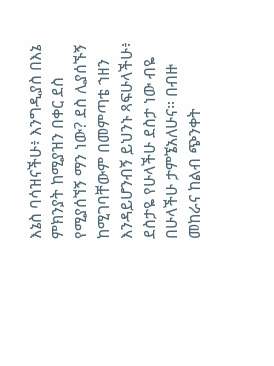እኔስ ባሳዝናችሁ፥ እንግዲያስ በእኔ ምክንያት ከሚያዝን በቀር ደስ የሚያሰኘኝ ማን ነው? ደስ ሊያሰኙኝ ከሚገባቸውም በመምጣቴ ኀዘን እንዳይሆንብኝ ይህንኑ ጻፍሁላችሁ፥ ደስታዬ የሁላችሁ ደስታ ነው ብዬ በሁላችሁ ታምኜአለሁና። በብዙ መከራና ከልብ ጭንቀት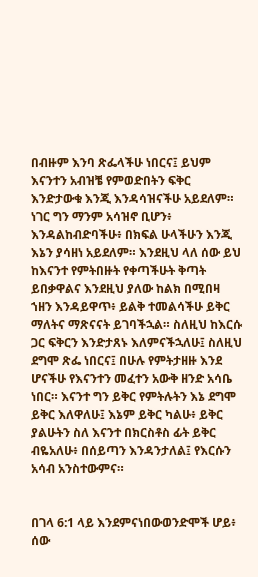በብዙም እንባ ጽፌላችሁ ነበርና፤ ይህም እናንተን አብዝቼ የምወድበትን ፍቅር እንድታውቁ እንጂ እንዳሳዝናችሁ አይደለም። ነገር ግን ማንም አሳዝኖ ቢሆን፥ እንዳልከብድባችሁ፥ በክፍል ሁላችሁን እንጂ እኔን ያሳዘነ አይደለም። እንደዚህ ላለ ሰው ይህ ከእናንተ የምትበዙት የቀጣችሁት ቅጣት ይበቃዋልና እንደዚህ ያለው ከልክ በሚበዛ ኀዘን እንዳይዋጥ፥ ይልቅ ተመልሳችሁ ይቅር ማለትና ማጽናናት ይገባችኋል። ስለዚህ ከእርሱ ጋር ፍቅርን እንድታጸኑ እለምናችኋለሁ፤ ስለዚህ ደግሞ ጽፌ ነበርና፤ በሁሉ የምትታዘዙ እንደ ሆናችሁ የእናንተን መፈተን አውቅ ዘንድ አሳቤ ነበር። እናንተ ግን ይቅር የምትሉትን እኔ ደግሞ ይቅር እለዋለሁ፤ እኔም ይቅር ካልሁ፥ ይቅር ያልሁትን ስለ እናንተ በክርስቶስ ፊት ይቅር ብዬአለሁ፥ በሰይጣን እንዳንታለል፤ የእርሱን አሳብ አንስተውምና።


በገላ 6:1 ላይ እንደምናነበውወንድሞች ሆይ፥ ሰው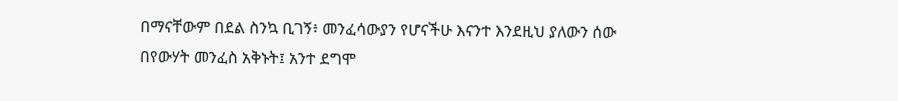በማናቸውም በደል ስንኳ ቢገኝ፥ መንፈሳውያን የሆናችሁ እናንተ እንደዚህ ያለውን ሰው በየውሃት መንፈስ አቅኑት፤ አንተ ደግሞ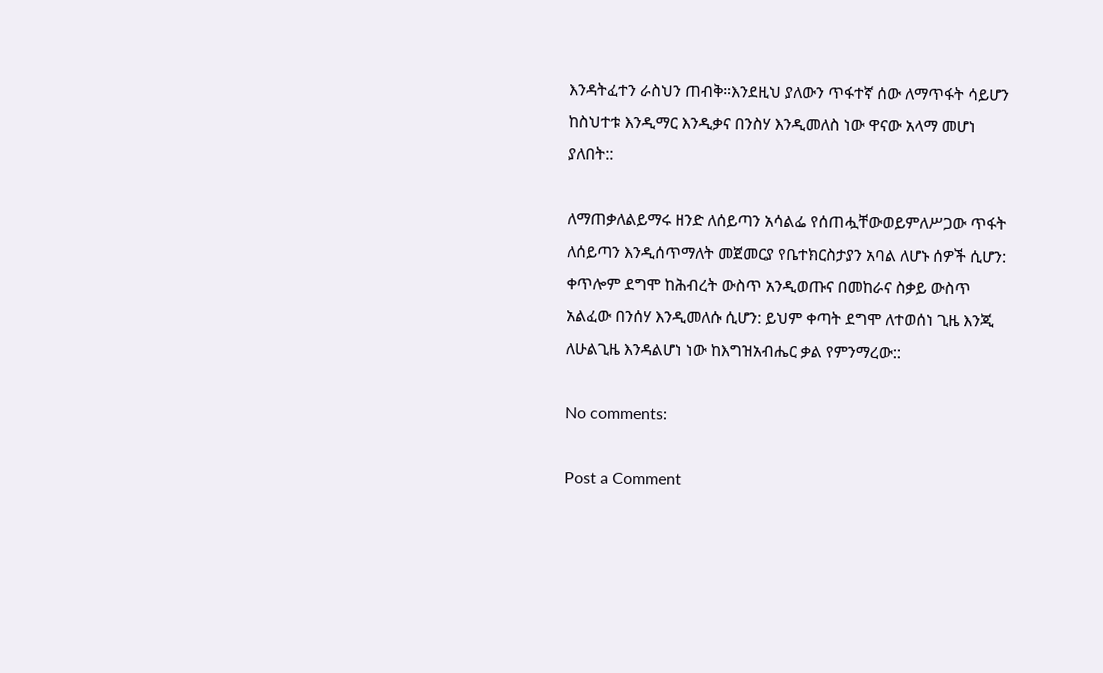እንዳትፈተን ራስህን ጠብቅ።እንደዚህ ያለውን ጥፋተኛ ሰው ለማጥፋት ሳይሆን ከስህተቱ እንዲማር እንዲቃና በንስሃ እንዲመለስ ነው ዋናው አላማ መሆነ ያለበት::

ለማጠቃለልይማሩ ዘንድ ለሰይጣን አሳልፌ የሰጠሗቸውወይምለሥጋው ጥፋት ለሰይጣን እንዲሰጥማለት መጀመርያ የቤተክርስታያን አባል ለሆኑ ሰዎች ሲሆን: ቀጥሎም ደግሞ ከሕብረት ውስጥ አንዲወጡና በመከራና ስቃይ ውስጥ አልፈው በንሰሃ እንዲመለሱ ሲሆን: ይህም ቀጣት ደግሞ ለተወሰነ ጊዜ እንጂ ለሁልጊዜ እንዳልሆነ ነው ከእግዝአብሔር ቃል የምንማረው::

No comments:

Post a Comment